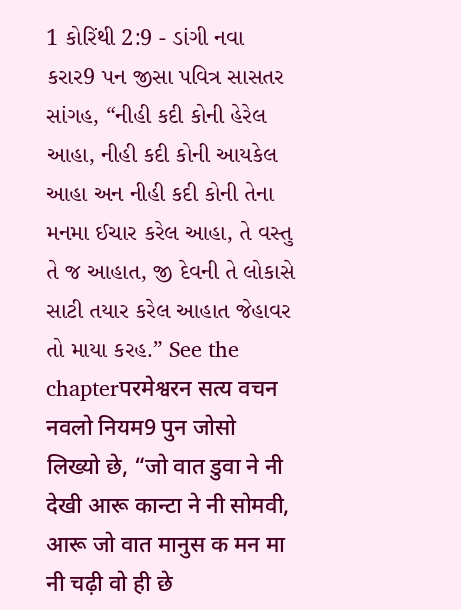1 કોરિંથી 2:9 - ડાંગી નવા કરાર9 પન જીસા પવિત્ર સાસતર સાંગહ, “નીહી કદી કોની હેરેલ આહા, નીહી કદી કોની આયકેલ આહા અન નીહી કદી કોની તેના મનમા ઈચાર કરેલ આહા, તે વસ્તુ તે જ આહાત, જી દેવની તે લોકાસે સાટી તયાર કરેલ આહાત જેહાવર તો માયા કરહ.” See the chapterपरमेश्वरन सत्य वचन नवलो नियम9 पुन जोसो लिख्यो छे, “जो वात डुवा ने नी देखी आरू कान्टा ने नी सोमवी, आरू जो वात मानुस क मन मा नी चढ़ी वो ही छे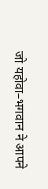जो यहोवा–भगवान ने आपने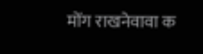मोंग राखनेवावा क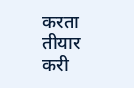करता तीयार करी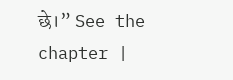छे।” See the chapter |